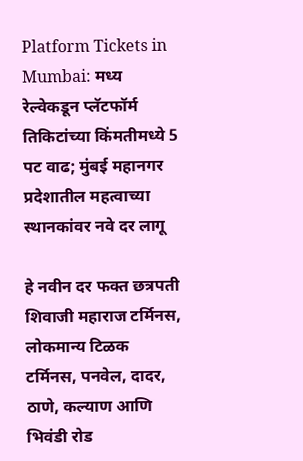Platform Tickets in Mumbai: मध्य रेल्वेकडून प्लॅटफॉर्म तिकिटांच्या किंमतीमध्ये 5 पट वाढ; मुंबई महानगर प्रदेशातील महत्वाच्या स्थानकांवर नवे दर लागू

हे नवीन दर फक्त छत्रपती शिवाजी महाराज टर्मिनस, लोकमान्य टिळक टर्मिनस, पनवेल, दादर, ठाणे, कल्याण आणि भिवंडी रोड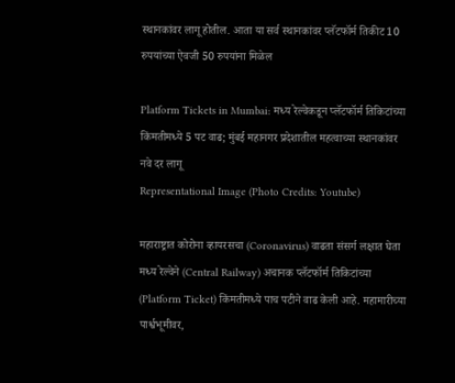स्थानकांवर लागू होतील. आता या सर्व स्थानकांवर प्लॅटफॉर्म तिकीट 10 रुपयांच्या ऐवजी 50 रुपयांना मिळेल

Platform Tickets in Mumbai: मध्य रेल्वेकडून प्लॅटफॉर्म तिकिटांच्या किंमतीमध्ये 5 पट वाढ; मुंबई महानगर प्रदेशातील महत्वाच्या स्थानकांवर नवे दर लागू
Representational Image (Photo Credits: Youtube)

महाराष्ट्रात कोरोना व्हायरसचा (Coronavirus) वाढता संसर्ग लक्षात घेता मध्य रेल्वेने (Central Railway) अचानक प्लॅटफॉर्म तिकिटांच्या (Platform Ticket) किंमतीमध्ये पाच पटीने वाढ केली आहे. महामारीच्या पार्श्वभूमीवर,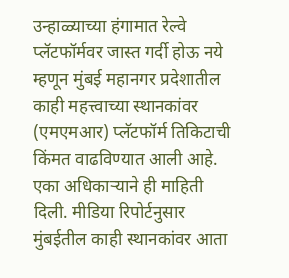उन्हाळ्याच्या हंगामात रेल्वे प्लॅटफॉर्मवर जास्त गर्दी होऊ नये म्हणून मुंबई महानगर प्रदेशातील काही महत्त्वाच्या स्थानकांवर (एमएमआर) प्लॅटफॉर्म तिकिटाची किंमत वाढविण्यात आली आहे. एका अधिकाऱ्याने ही माहिती दिली. मीडिया रिपोर्टनुसार मुंबईतील काही स्थानकांवर आता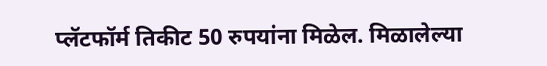प्लॅटफॉर्म तिकीट 50 रुपयांना मिळेल. मिळालेल्या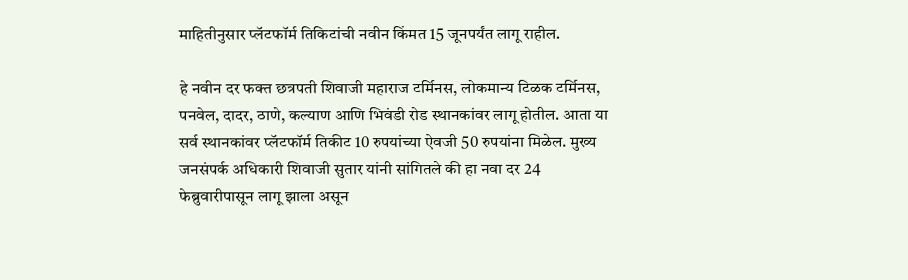माहितीनुसार प्लॅटफॉर्म तिकिटांची नवीन किंमत 15 जूनपर्यंत लागू राहील.

हे नवीन दर फक्त छत्रपती शिवाजी महाराज टर्मिनस, लोकमान्य टिळक टर्मिनस, पनवेल, दादर, ठाणे, कल्याण आणि भिवंडी रोड स्थानकांवर लागू होतील. आता या सर्व स्थानकांवर प्लॅटफॉर्म तिकीट 10 रुपयांच्या ऐवजी 50 रुपयांना मिळेल. मुख्य जनसंपर्क अधिकारी शिवाजी सुतार यांनी सांगितले की हा नवा दर 24 फेब्रुवारीपासून लागू झाला असून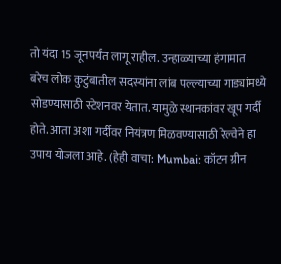तो यंदा 15 जूनपर्यंत लागू राहील. उन्हाळ्याच्या हंगामात बरेच लोक कुटुंबातील सदस्यांना लांब पल्ल्याच्या गाड्यांमध्ये सोडण्यासाठी स्टेशनवर येतात. यामुळे स्थानकांवर खूप गर्दी होते. आता अशा गर्दीवर नियंत्रण मिळवण्यासाठी रेल्वेने हा उपाय योजला आहे. (हेही वाचा: Mumbai: कॉटन ग्रीन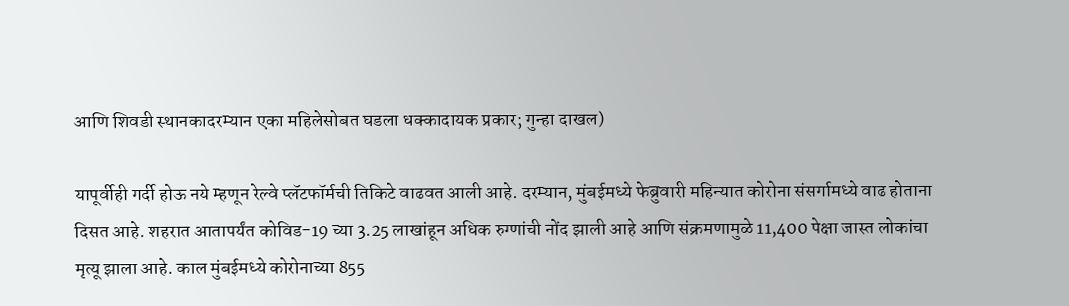आणि शिवडी स्थानकादरम्यान एका महिलेसोबत घडला धक्कादायक प्रकार; गुन्हा दाखल)

यापूर्वीही गर्दी होऊ नये म्हणून रेल्वे प्लॅटफॉर्मची तिकिटे वाढवत आली आहे. दरम्यान, मुंबईमध्ये फेब्रुवारी महिन्यात कोरोना संसर्गामध्ये वाढ होताना दिसत आहे. शहरात आतापर्यंत कोविड-19 च्या 3.25 लाखांहून अधिक रुग्णांची नोंद झाली आहे आणि संक्रमणामुळे 11,400 पेक्षा जास्त लोकांचा मृत्यू झाला आहे. काल मुंबईमध्ये कोरोनाच्या 855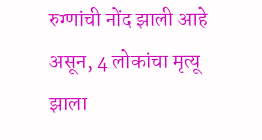रुग्णांची नोंद झाली आहे असून, 4 लोकांचा मृत्यू झाला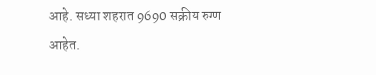आहे. सध्या शहरात 9690 सक्रीय रुग्ण आहेत.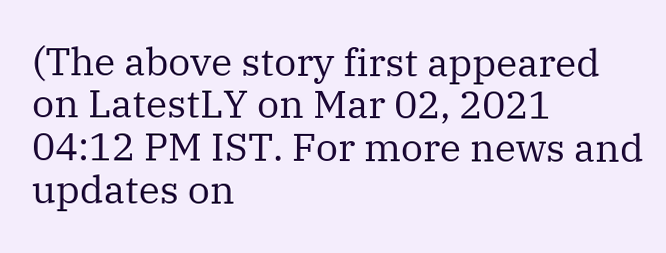(The above story first appeared on LatestLY on Mar 02, 2021 04:12 PM IST. For more news and updates on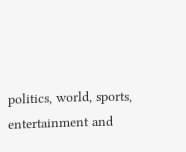politics, world, sports, entertainment and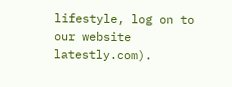lifestyle, log on to our website latestly.com).